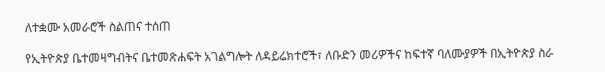ለተቋሙ አመራሮች ስልጠና ተሰጠ

የኢትዮጵያ ቤተመዛግብትና ቤተመጽሐፍት አገልግሎት ለዳይሬክተሮች፣ ለቡድን መሪዎችና ከፍተኛ ባለሙያዎች በኢትዮጵያ ስራ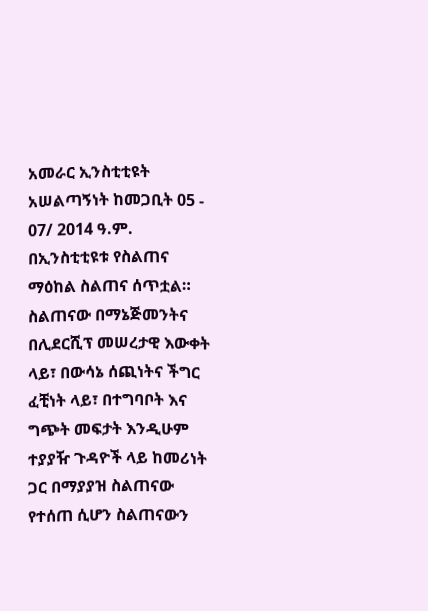አመራር ኢንስቲቲዩት አሠልጣኝነት ከመጋቢት 05 - 07/ 2014 ዓ.ም. በኢንስቲቲዩቱ የስልጠና ማዕከል ስልጠና ሰጥቷል።
ስልጠናው በማኔጅመንትና በሊደርሺፕ መሠረታዊ እውቀት ላይ፣ በውሳኔ ሰጪነትና ችግር ፈቺነት ላይ፣ በተግባቦት እና ግጭት መፍታት እንዲሁም ተያያዥ ጉዳዮች ላይ ከመሪነት ጋር በማያያዝ ስልጠናው የተሰጠ ሲሆን ስልጠናውን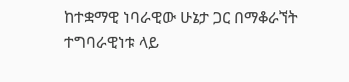ከተቋማዊ ነባራዊው ሁኔታ ጋር በማቆራኘት ተግባራዊነቱ ላይ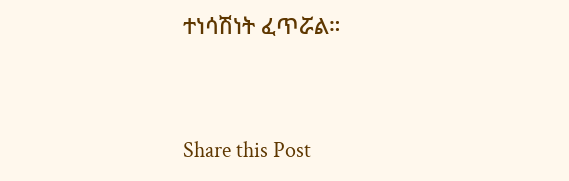ተነሳሽነት ፈጥሯል።



Share this Post